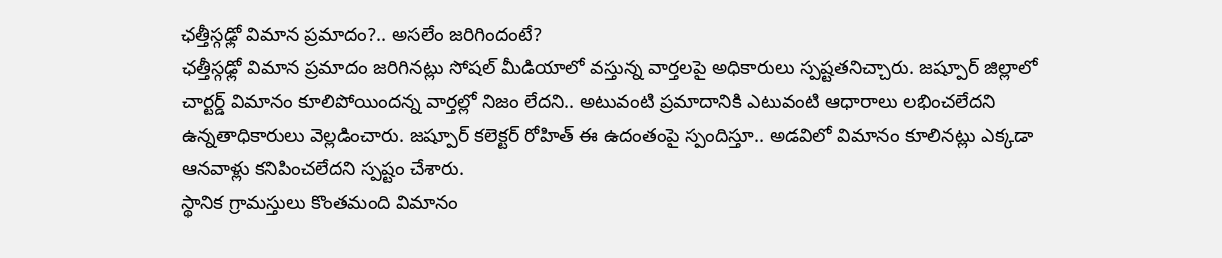ఛత్తీస్గఢ్లో విమాన ప్రమాదం?.. అసలేం జరిగిందంటే?
ఛత్తీస్గఢ్లో విమాన ప్రమాదం జరిగినట్లు సోషల్ మీడియాలో వస్తున్న వార్తలపై అధికారులు స్పష్టతనిచ్చారు. జష్పూర్ జిల్లాలో చార్టర్డ్ విమానం కూలిపోయిందన్న వార్తల్లో నిజం లేదని.. అటువంటి ప్రమాదానికి ఎటువంటి ఆధారాలు లభించలేదని ఉన్నతాధికారులు వెల్లడించారు. జష్పూర్ కలెక్టర్ రోహిత్ ఈ ఉదంతంపై స్పందిస్తూ.. అడవిలో విమానం కూలినట్లు ఎక్కడా ఆనవాళ్లు కనిపించలేదని స్పష్టం చేశారు.
స్థానిక గ్రామస్తులు కొంతమంది విమానం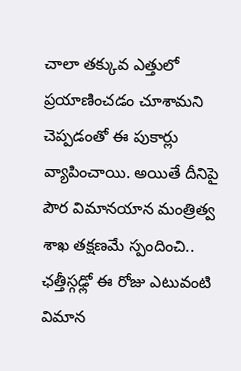చాలా తక్కువ ఎత్తులో ప్రయాణించడం చూశామని చెప్పడంతో ఈ పుకార్లు వ్యాపించాయి. అయితే దీనిపై పౌర విమానయాన మంత్రిత్వ శాఖ తక్షణమే స్పందించి.. ఛత్తీస్గఢ్లో ఈ రోజు ఎటువంటి విమాన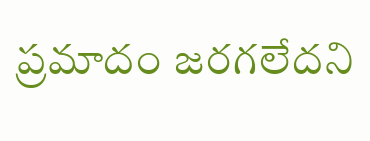ప్రమాదం జరగలేదని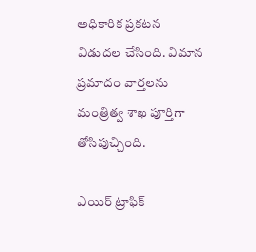అధికారిక ప్రకటన విడుదల చేసింది. విమాన ప్రమాదం వార్తలను మంత్రిత్వ శాఖ పూర్తిగా తోసిపుచ్చింది.

ఎయిర్ ట్రాఫిక్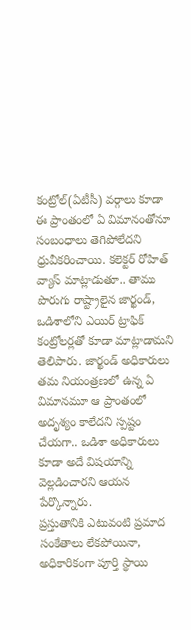కంట్రోల్(ఏటీసీ) వర్గాలు కూడా ఈ ప్రాంతంలో ఏ విమానంతోనూ సంబంధాలు తెగిపోలేదని ధ్రువీకరించాయి. కలెక్టర్ రోహిత్ వ్యాస్ మాట్లాడుతూ.. తాము పొరుగు రాష్ట్రాలైన జార్ఖండ్, ఒడిశాలోని ఎయిర్ ట్రాఫిక్ కంట్రోలర్లతో కూడా మాట్లాడామని తెలిపారు. జార్ఖండ్ అధికారులు తమ నియంత్రణలో ఉన్న ఏ విమానమూ ఆ ప్రాంతంలో అదృశ్యం కాలేదని స్పష్టం చేయగా.. ఒడిశా అధికారులు కూడా అదే విషయాన్ని వెల్లడించారని ఆయన పేర్కొన్నారు.
ప్రస్తుతానికి ఎటువంటి ప్రమాద సంకేతాలు లేకపోయినా, అధికారికంగా పూర్తి స్థాయి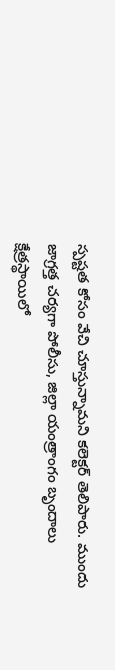స్పష్టత కోసం వేచి చూస్తున్నామని కలెక్టర్ తెలిపారు. ముందు జాగ్రత్త చర్యగా పోలీసు, జిల్లా యంత్రాంగం బృందాలు క్షేత్రస్థాయిలో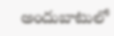అందుబాటులో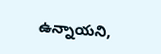ఉన్నాయని,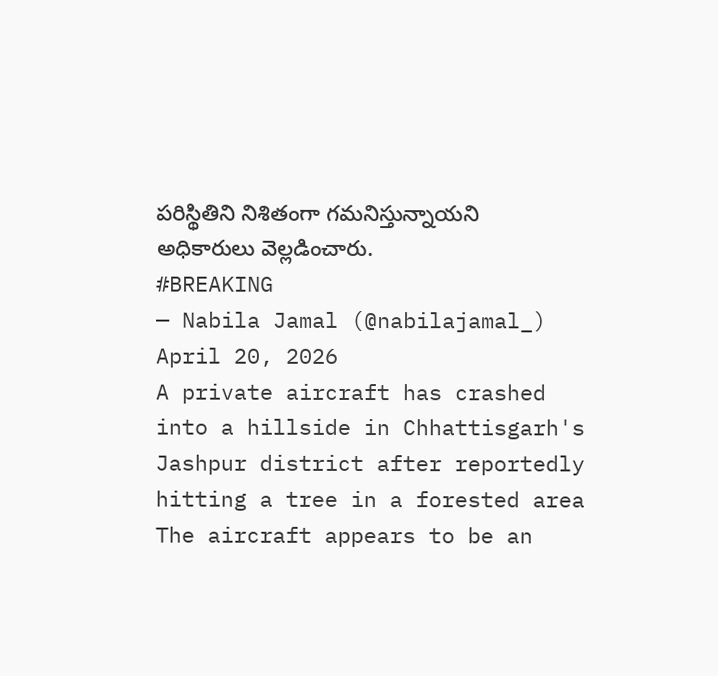పరిస్థితిని నిశితంగా గమనిస్తున్నాయని అధికారులు వెల్లడించారు.
#BREAKING
— Nabila Jamal (@nabilajamal_) April 20, 2026
A private aircraft has crashed into a hillside in Chhattisgarh's Jashpur district after reportedly hitting a tree in a forested area
The aircraft appears to be an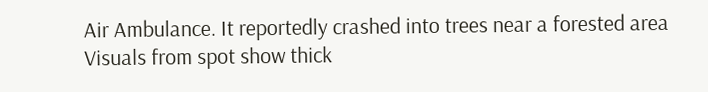Air Ambulance. It reportedly crashed into trees near a forested area
Visuals from spot show thick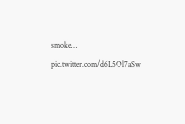smoke… pic.twitter.com/d6L5Ol7aSw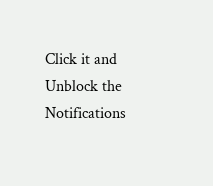Click it and Unblock the Notifications